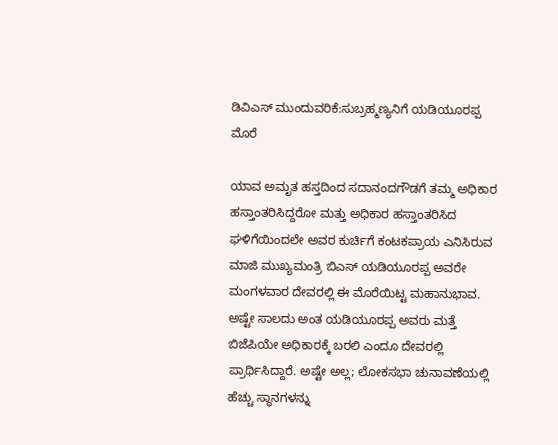ಡಿವಿಎಸ್ ಮುಂದುವರಿಕೆ:ಸುಬ್ರಹ್ಮಣ್ಯನಿಗೆ ಯಡಿಯೂರಪ್ಪ ಮೊರೆ

ಯಾವ ಅಮೃತ ಹಸ್ತದಿಂದ ಸದಾನಂದಗೌಡಗೆ ತಮ್ಮ ಅಧಿಕಾರ ಹಸ್ತಾಂತರಿಸಿದ್ದರೋ ಮತ್ತು ಅಧಿಕಾರ ಹಸ್ತಾಂತರಿಸಿದ ಘಳಿಗೆಯಿಂದಲೇ ಅವರ ಕುರ್ಚಿಗೆ ಕಂಟಕಪ್ರಾಯ ಎನಿಸಿರುವ ಮಾಜಿ ಮುಖ್ಯಮಂತ್ರಿ ಬಿಎಸ್ ಯಡಿಯೂರಪ್ಪ ಅವರೇ ಮಂಗಳವಾರ ದೇವರಲ್ಲಿ ಈ ಮೊರೆಯಿಟ್ಟ ಮಹಾನುಭಾವ.
ಅಷ್ಟೇ ಸಾಲದು ಅಂತ ಯಡಿಯೂರಪ್ಪ ಅವರು ಮತ್ತೆ ಬಿಜೆಪಿಯೇ ಅಧಿಕಾರಕ್ಕೆ ಬರಲಿ ಎಂದೂ ದೇವರಲ್ಲಿ ಪ್ರಾರ್ಥಿಸಿದ್ದಾರೆ. ಅಷ್ಟೇ ಅಲ್ಲ; ಲೋಕಸಭಾ ಚುನಾವಣೆಯಲ್ಲಿ ಹೆಚ್ಚು ಸ್ಥಾನಗಳನ್ನು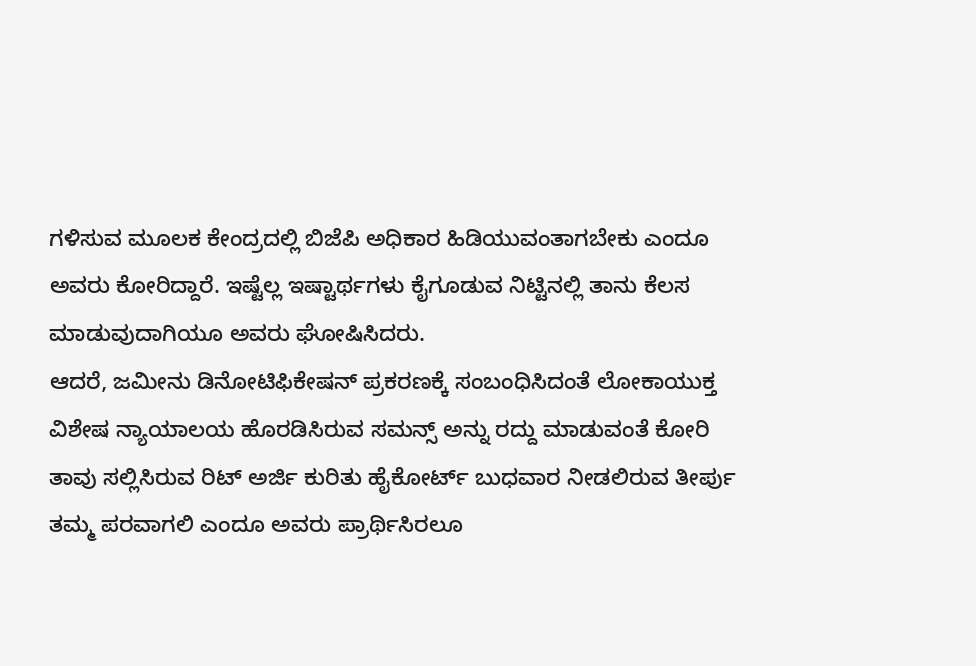ಗಳಿಸುವ ಮೂಲಕ ಕೇಂದ್ರದಲ್ಲಿ ಬಿಜೆಪಿ ಅಧಿಕಾರ ಹಿಡಿಯುವಂತಾಗಬೇಕು ಎಂದೂ ಅವರು ಕೋರಿದ್ದಾರೆ. ಇಷ್ಟೆಲ್ಲ ಇಷ್ಟಾರ್ಥಗಳು ಕೈಗೂಡುವ ನಿಟ್ಟಿನಲ್ಲಿ ತಾನು ಕೆಲಸ ಮಾಡುವುದಾಗಿಯೂ ಅವರು ಘೋಷಿಸಿದರು.
ಆದರೆ, ಜಮೀನು ಡಿನೋಟಿಫಿಕೇಷನ್ ಪ್ರಕರಣಕ್ಕೆ ಸಂಬಂಧಿಸಿದಂತೆ ಲೋಕಾಯುಕ್ತ ವಿಶೇಷ ನ್ಯಾಯಾಲಯ ಹೊರಡಿಸಿರುವ ಸಮನ್ಸ್ ಅನ್ನು ರದ್ದು ಮಾಡುವಂತೆ ಕೋರಿ ತಾವು ಸಲ್ಲಿಸಿರುವ ರಿಟ್ ಅರ್ಜಿ ಕುರಿತು ಹೈಕೋರ್ಟ್ ಬುಧವಾರ ನೀಡಲಿರುವ ತೀರ್ಪು ತಮ್ಮ ಪರವಾಗಲಿ ಎಂದೂ ಅವರು ಪ್ರಾರ್ಥಿಸಿರಲೂ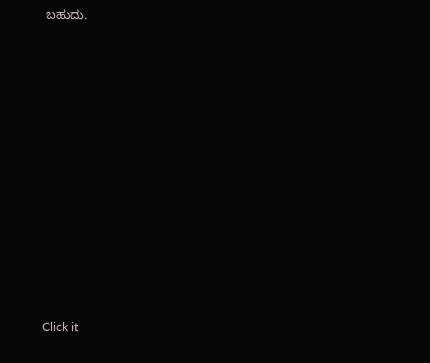ಬಹುದು.












Click it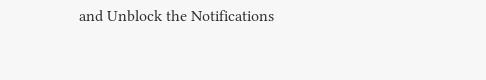and Unblock the Notifications